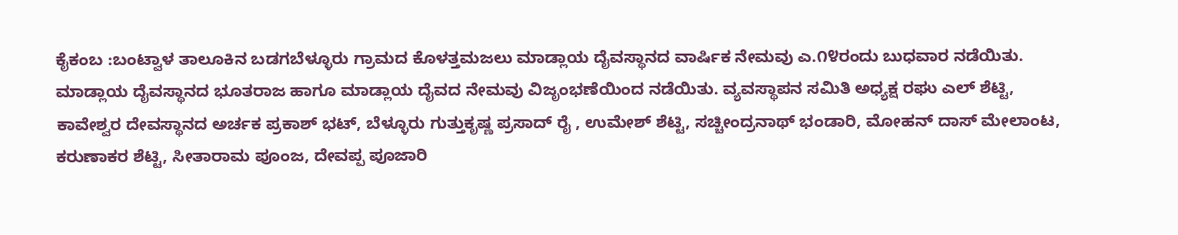ಕೈಕಂಬ :ಬಂಟ್ವಾಳ ತಾಲೂಕಿನ ಬಡಗಬೆಳ್ಳೂರು ಗ್ರಾಮದ ಕೊಳತ್ತಮಜಲು ಮಾಡ್ಲಾಯ ದೈವಸ್ಥಾನದ ವಾರ್ಷಿಕ ನೇಮವು ಎ.೧೪ರಂದು ಬುಧವಾರ ನಡೆಯಿತು.
ಮಾಡ್ಲಾಯ ದೈವಸ್ಥಾನದ ಭೂತರಾಜ ಹಾಗೂ ಮಾಡ್ಲಾಯ ದೈವದ ನೇಮವು ವಿಜೃಂಭಣೆಯಿಂದ ನಡೆಯಿತು. ವ್ಯವಸ್ಥಾಪನ ಸಮಿತಿ ಅಧ್ಯಕ್ಷ ರಘು ಎಲ್ ಶೆಟ್ಟಿ, ಕಾವೇಶ್ವರ ದೇವಸ್ಥಾನದ ಅರ್ಚಕ ಪ್ರಕಾಶ್ ಭಟ್, ಬೆಳ್ಳೂರು ಗುತ್ತುಕೃಷ್ಣ ಪ್ರಸಾದ್ ರೈ , ಉಮೇಶ್ ಶೆಟ್ಟಿ, ಸಚ್ಚೀಂದ್ರನಾಥ್ ಭಂಡಾರಿ, ಮೋಹನ್ ದಾಸ್ ಮೇಲಾಂಟ, ಕರುಣಾಕರ ಶೆಟ್ಟಿ, ಸೀತಾರಾಮ ಪೂಂಜ, ದೇವಪ್ಪ ಪೂಜಾರಿ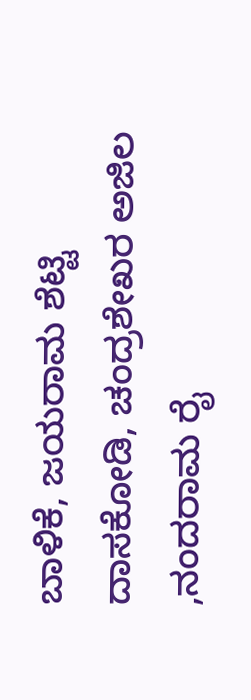ಬಾಳಿಕೆ, ಜಯರಾಮ ಶೆಟ್ಟಿ ದಾಸಕೋಡಿ, ಚಂದ್ರಶೇಖರ ಅಜಿಲ ,ನಂದರಾಮ ರೈ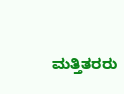ಮತ್ತಿತರರು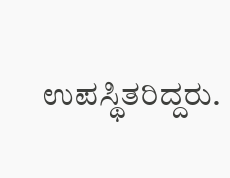ಉಪಸ್ಥಿತರಿದ್ದರು.